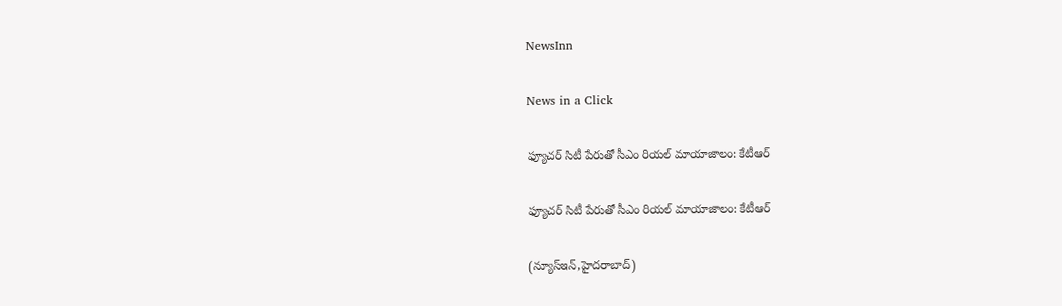NewsInn

News in a Click

ఫ్యూచర్‌ సిటీ పేరుతో సీఎం రియల్‌ మాయాజాలం: కేటీఆర్

ఫ్యూచర్‌ సిటీ పేరుతో సీఎం రియల్‌ మాయాజాలం: కేటీఆర్

(న్యూస్ఇన్‌,హైద‌రాబాద్)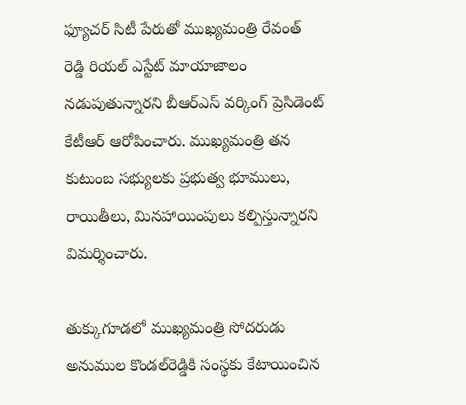ఫ్యూచర్‌ సిటీ పేరుతో ముఖ్య‌మంత్రి రేవంత్ రెడ్డి రియల్‌ ఎస్టేట్‌ మాయాజాలం నడుపుతున్నార‌ని బీఆర్‌ఎస్‌ వర్కింగ్‌ ప్రెసిడెంట్‌ కేటీఆర్‌ ఆరోపించారు. ముఖ్యమంత్రి త‌న‌ కుటుంబ సభ్యులకు ప్రభుత్వ భూములు, రాయితీలు, మినహాయింపులు కల్పిస్తున్నారని విమర్శించారు.

తుక్కుగూడలో ముఖ్యమంత్రి సోదరుడు అనుముల కొండల్‌రెడ్డికి సంస్థకు కేటాయించిన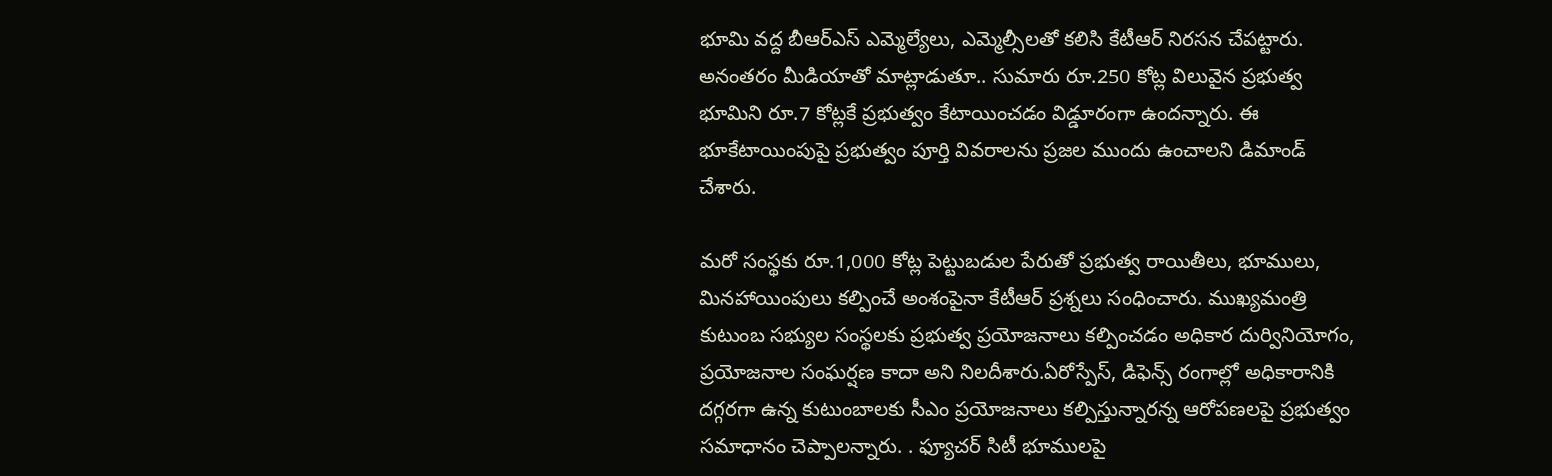భూమి వద్ద బీఆర్‌ఎస్‌ ఎమ్మెల్యేలు, ఎమ్మెల్సీలతో కలిసి కేటీఆర్‌ నిరసన చేపట్టారు. అనంతరం మీడియాతో మాట్లాడుతూ.. సుమారు రూ.250 కోట్ల విలువైన ప్రభుత్వ భూమిని రూ.7 కోట్లకే ప్ర‌భుత్వం కేటాయించడం విడ్డూరంగా ఉంద‌న్నారు. ఈ భూకేటాయింపుపై ప్రభుత్వం పూర్తి వివరాలను ప్రజల ముందు ఉంచాలని డిమాండ్‌ చేశారు.

మరో సంస్థకు రూ.1,000 కోట్ల పెట్టుబడుల పేరుతో ప్రభుత్వ రాయితీలు, భూములు, మినహాయింపులు కల్పించే అంశంపైనా కేటీఆర్‌ ప్రశ్నలు సంధించారు. ముఖ్యమంత్రి కుటుంబ సభ్యుల సంస్థలకు ప్రభుత్వ ప్రయోజనాలు కల్పించడం అధికార దుర్వినియోగం, ప్రయోజనాల సంఘర్షణ కాదా అని నిలదీశారు.ఏరోస్పేస్‌, డిఫెన్స్‌ రంగాల్లో అధికారానికి దగ్గరగా ఉన్న కుటుంబాలకు సీఎం ప్రయోజనాలు కల్పిస్తున్నారన్న ఆరోపణలపై ప్రభుత్వం సమాధానం చెప్పాలన్నారు. . ఫ్యూచర్‌ సిటీ భూములపై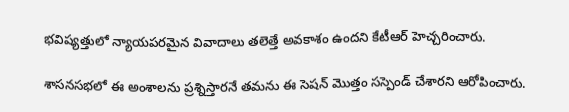భవిష్యత్తులో న్యాయపరమైన వివాదాలు తలెత్తే అవకాశం ఉందని కేటీఆర్ హెచ్చ‌రించారు.

శాసనసభలో ఈ అంశాలను ప్ర‌శ్నిస్తార‌నే తమను ఈ సెష‌న్ మొత్తం సస్పెండ్‌ చేశారని ఆరోపించారు.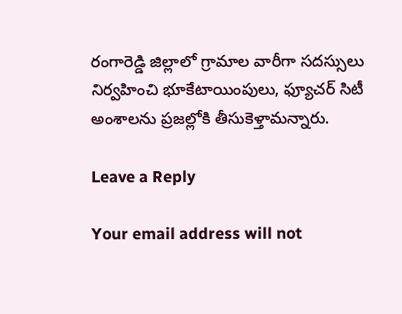రంగారెడ్డి జిల్లాలో గ్రామాల వారీగా సదస్సులు నిర్వహించి భూకేటాయింపులు, ఫ్యూచర్‌ సిటీ అంశాలను ప్రజల్లోకి తీసుకెళ్తామన్నారు.

Leave a Reply

Your email address will not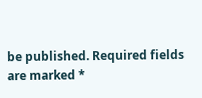be published. Required fields are marked *